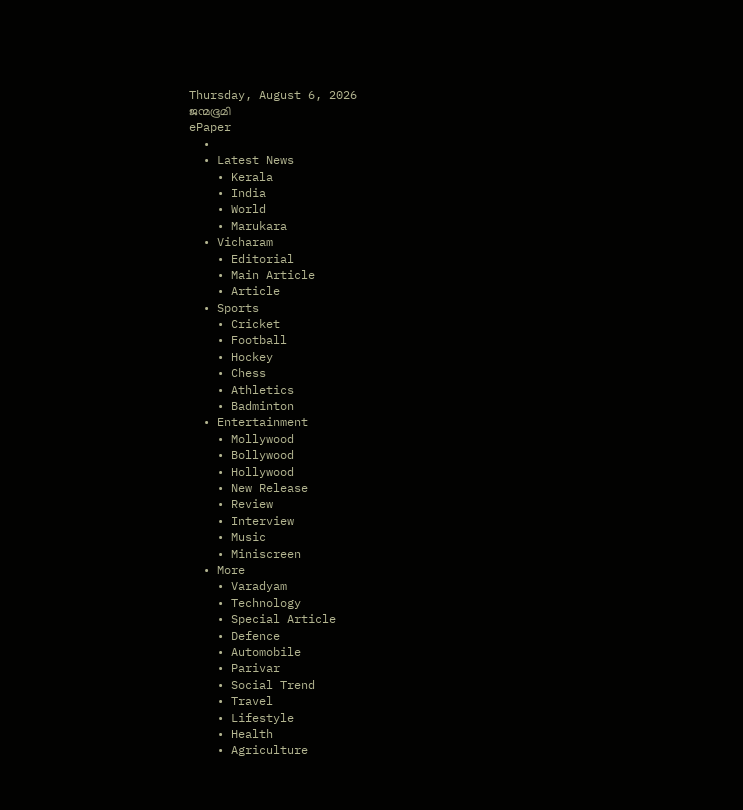Thursday, August 6, 2026
ജന്മഭൂമി
ePaper
  •
  • Latest News
    • Kerala
    • India
    • World
    • Marukara
  • Vicharam
    • Editorial
    • Main Article
    • Article
  • Sports
    • Cricket
    • Football
    • Hockey
    • Chess
    • Athletics
    • Badminton
  • Entertainment
    • Mollywood
    • Bollywood
    • Hollywood
    • New Release
    • Review
    • Interview
    • Music
    • Miniscreen
  • More
    • Varadyam
    • Technology
    • Special Article
    • Defence
    • Automobile
    • Parivar
    • Social Trend
    • Travel
    • Lifestyle
    • Health
    • Agriculture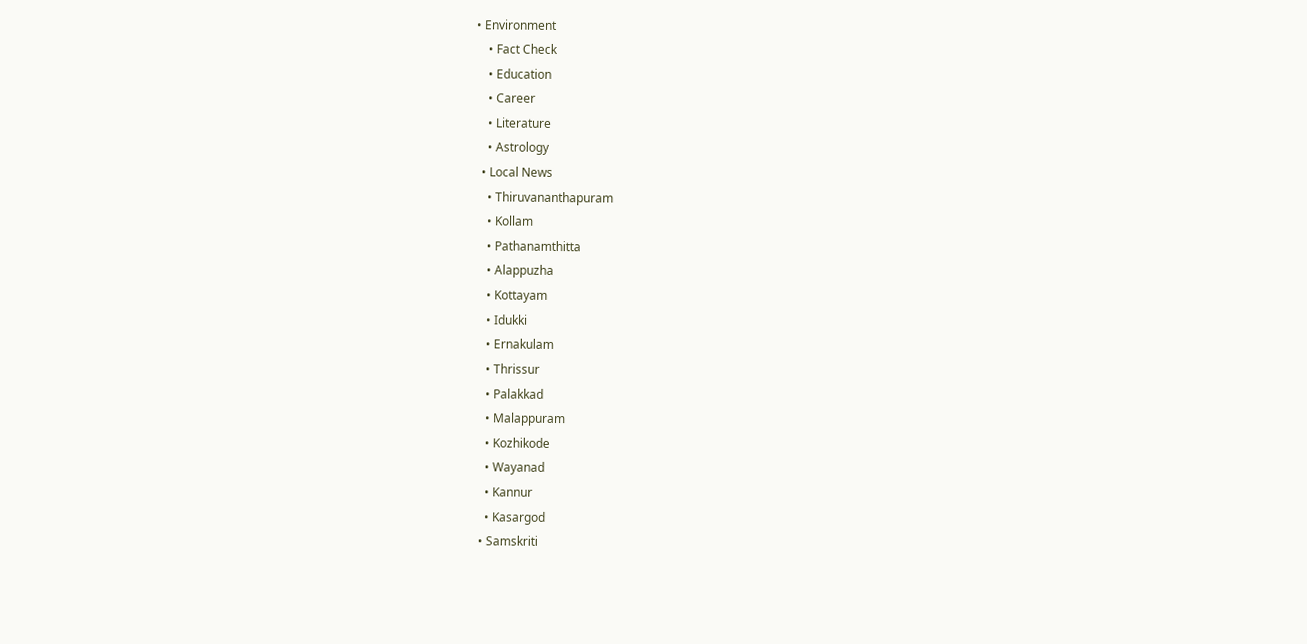• Environment
    • Fact Check
    • Education
    • Career
    • Literature
    • Astrology
  • Local News
    • Thiruvananthapuram
    • Kollam
    • Pathanamthitta
    • Alappuzha
    • Kottayam
    • Idukki
    • Ernakulam
    • Thrissur
    • Palakkad
    • Malappuram
    • Kozhikode
    • Wayanad
    • Kannur
    • Kasargod
  • Samskriti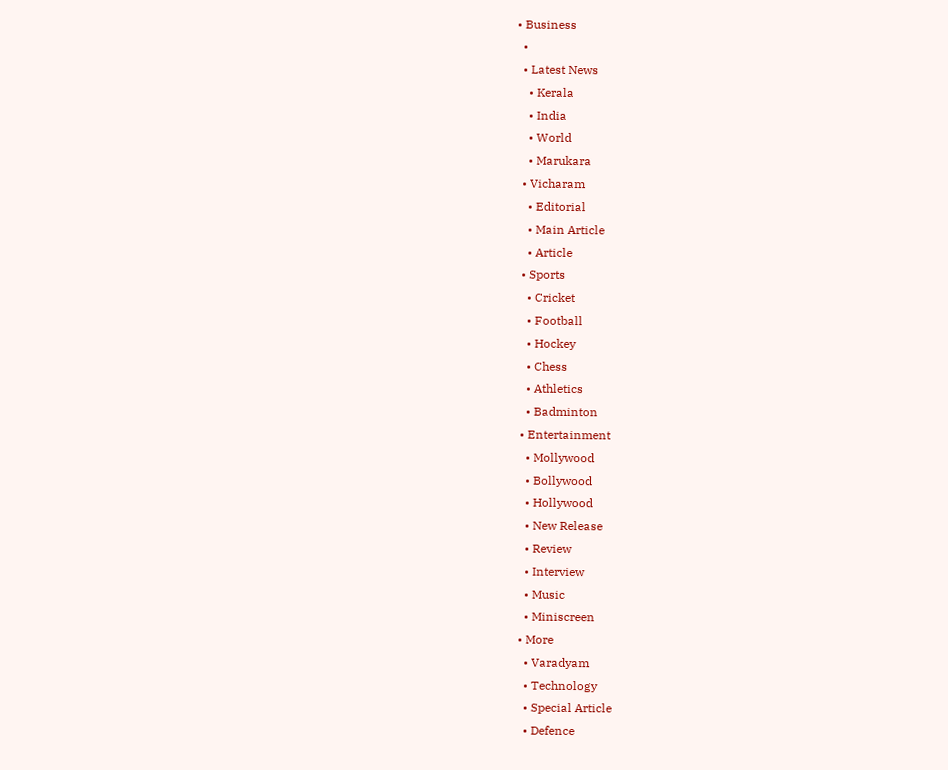• Business
  •
  • Latest News
    • Kerala
    • India
    • World
    • Marukara
  • Vicharam
    • Editorial
    • Main Article
    • Article
  • Sports
    • Cricket
    • Football
    • Hockey
    • Chess
    • Athletics
    • Badminton
  • Entertainment
    • Mollywood
    • Bollywood
    • Hollywood
    • New Release
    • Review
    • Interview
    • Music
    • Miniscreen
  • More
    • Varadyam
    • Technology
    • Special Article
    • Defence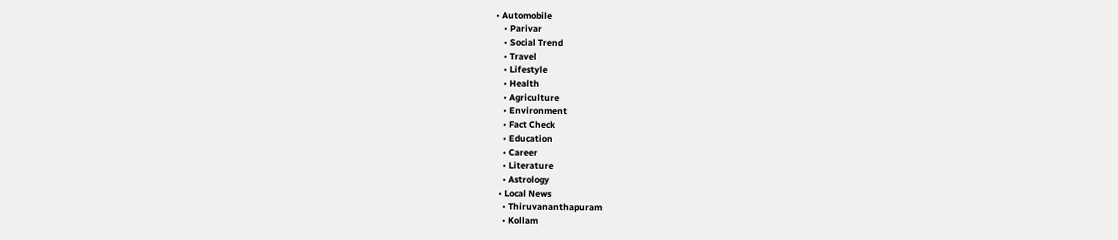• Automobile
    • Parivar
    • Social Trend
    • Travel
    • Lifestyle
    • Health
    • Agriculture
    • Environment
    • Fact Check
    • Education
    • Career
    • Literature
    • Astrology
  • Local News
    • Thiruvananthapuram
    • Kollam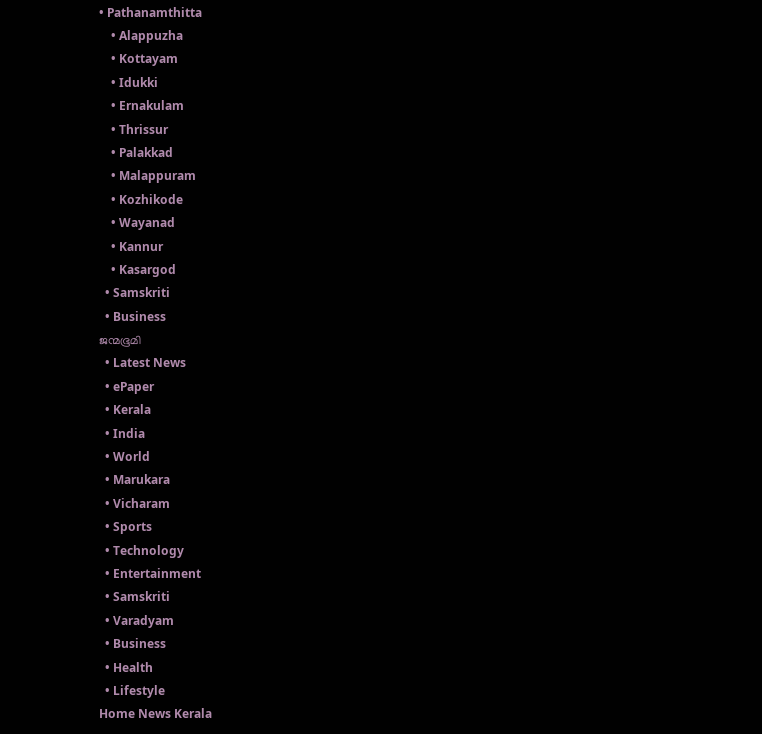• Pathanamthitta
    • Alappuzha
    • Kottayam
    • Idukki
    • Ernakulam
    • Thrissur
    • Palakkad
    • Malappuram
    • Kozhikode
    • Wayanad
    • Kannur
    • Kasargod
  • Samskriti
  • Business
ജന്മഭൂമി
  • Latest News
  • ePaper
  • Kerala
  • India
  • World
  • Marukara
  • Vicharam
  • Sports
  • Technology
  • Entertainment
  • Samskriti
  • Varadyam
  • Business
  • Health
  • Lifestyle
Home News Kerala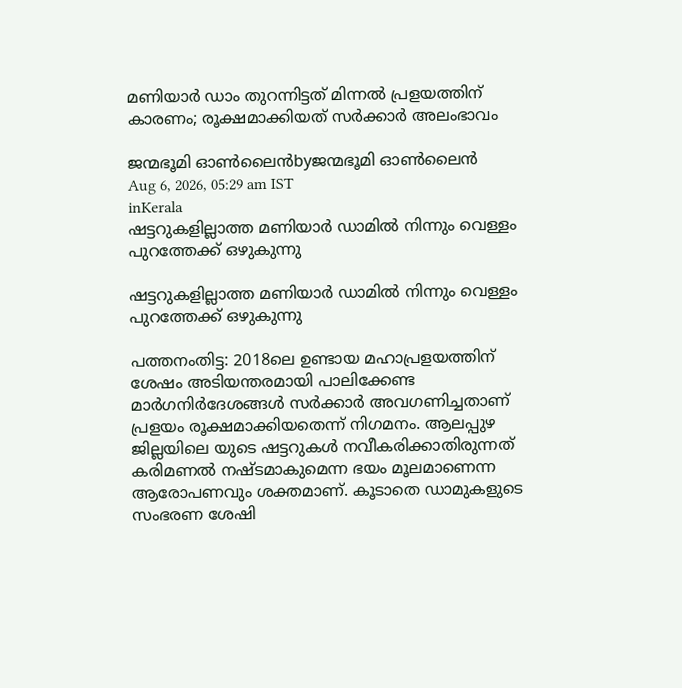മണിയാര്‍ ഡാം തുറന്നിട്ടത് മിന്നല്‍ പ്രളയത്തിന് കാരണം; രൂക്ഷമാക്കിയത് സര്‍ക്കാര്‍ അലംഭാവം

ജന്മഭൂമി ഓണ്‍ലൈന്‍byജന്മഭൂമി ഓണ്‍ലൈന്‍
Aug 6, 2026, 05:29 am IST
inKerala
ഷട്ടറുകളില്ലാത്ത മണിയാര്‍ ഡാമില്‍ നിന്നും വെള്ളം പുറത്തേക്ക് ഒഴുകുന്നു

ഷട്ടറുകളില്ലാത്ത മണിയാര്‍ ഡാമില്‍ നിന്നും വെള്ളം പുറത്തേക്ക് ഒഴുകുന്നു

പത്തനംതിട്ട: 2018ലെ ഉണ്ടായ മഹാപ്രളയത്തിന് ശേഷം അടിയന്തരമായി പാലിക്കേണ്ട മാര്‍ഗനിര്‍ദേശങ്ങള്‍ സര്‍ക്കാര്‍ അവഗണിച്ചതാണ് പ്രളയം രൂക്ഷമാക്കിയതെന്ന് നിഗമനം. ആലപ്പുഴ ജില്ലയിലെ യുടെ ഷട്ടറുകള്‍ നവീകരിക്കാതിരുന്നത് കരിമണല്‍ നഷ്ടമാകുമെന്ന ഭയം മൂലമാണെന്ന ആരോപണവും ശക്തമാണ്. കൂടാതെ ഡാമുകളുടെ സംഭരണ ശേഷി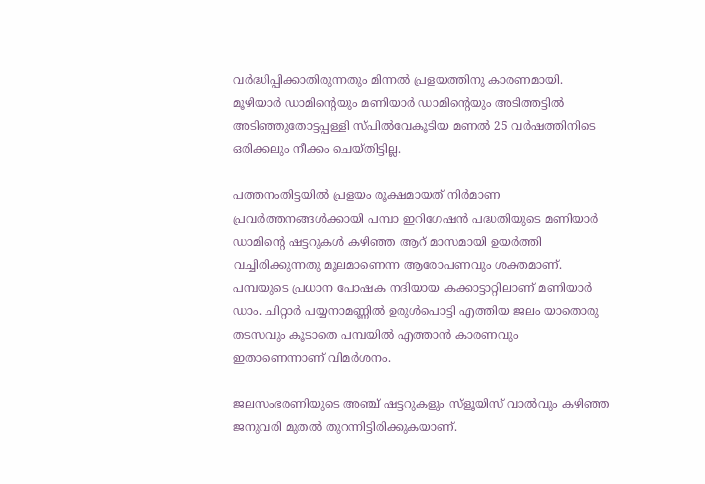വര്‍ദ്ധിപ്പിക്കാതിരുന്നതും മിന്നല്‍ പ്രളയത്തിനു കാരണമായി. മൂഴിയാര്‍ ഡാമിന്റെയും മണിയാര്‍ ഡാമിന്റെയും അടിത്തട്ടില്‍ അടിഞ്ഞുതോട്ടപ്പള്ളി സ്പില്‍വേകൂടിയ മണല്‍ 25 വര്‍ഷത്തിനിടെ ഒരിക്കലും നീക്കം ചെയ്തിട്ടില്ല.

പത്തനംതിട്ടയില്‍ പ്രളയം രൂക്ഷമായത് നിര്‍മാണ പ്രവര്‍ത്തനങ്ങള്‍ക്കായി പമ്പാ ഇറിഗേഷന്‍ പദ്ധതിയുടെ മണിയാര്‍ ഡാമിന്റെ ഷട്ടറുകള്‍ കഴിഞ്ഞ ആറ് മാസമായി ഉയര്‍ത്തി വച്ചിരിക്കുന്നതു മൂലമാണെന്ന ആരോപണവും ശക്തമാണ്. പമ്പയുടെ പ്രധാന പോഷക നദിയായ കക്കാട്ടാറ്റിലാണ് മണിയാര്‍ ഡാം. ചിറ്റാര്‍ പയ്യനാമണ്ണില്‍ ഉരുള്‍പൊട്ടി എത്തിയ ജലം യാതൊരു തടസവും കൂടാതെ പമ്പയില്‍ എത്താന്‍ കാരണവും ഇതാണെന്നാണ് വിമര്‍ശനം.

ജലസംഭരണിയുടെ അഞ്ച് ഷട്ടറുകളും സ്ളൂയിസ് വാല്‍വും കഴിഞ്ഞ ജനുവരി മുതല്‍ തുറന്നിട്ടിരിക്കുകയാണ്.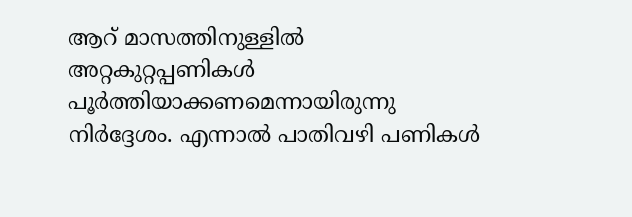ആറ് മാസത്തിനുള്ളില്‍ അറ്റകുറ്റപ്പണികള്‍ പൂര്‍ത്തിയാക്കണമെന്നായിരുന്നു നിര്‍ദ്ദേശം. എന്നാല്‍ പാതിവഴി പണികള്‍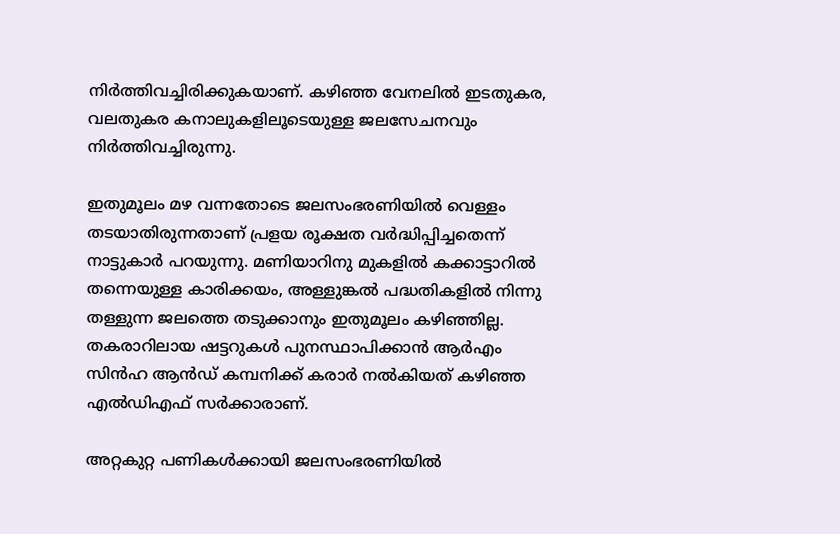നിര്‍ത്തിവച്ചിരിക്കുകയാണ്. കഴിഞ്ഞ വേനലില്‍ ഇടതുകര, വലതുകര കനാലുകളിലൂടെയുള്ള ജലസേചനവും നിര്‍ത്തിവച്ചിരുന്നു.

ഇതുമൂലം മഴ വന്നതോടെ ജലസംഭരണിയില്‍ വെള്ളം തടയാതിരുന്നതാണ് പ്രളയ രൂക്ഷത വര്‍ദ്ധിപ്പിച്ചതെന്ന് നാട്ടുകാര്‍ പറയുന്നു. മണിയാറിനു മുകളില്‍ കക്കാട്ടാറില്‍ തന്നെയുള്ള കാരിക്കയം, അള്ളുങ്കല്‍ പദ്ധതികളില്‍ നിന്നു തള്ളുന്ന ജലത്തെ തടുക്കാനും ഇതുമൂലം കഴിഞ്ഞില്ല. തകരാറിലായ ഷട്ടറുകള്‍ പുനസ്ഥാപിക്കാന്‍ ആര്‍എം സിന്‍ഹ ആന്‍ഡ് കമ്പനിക്ക് കരാര്‍ നല്‍കിയത് കഴിഞ്ഞ എല്‍ഡിഎഫ് സര്‍ക്കാരാണ്.

അറ്റകുറ്റ പണികള്‍ക്കായി ജലസംഭരണിയില്‍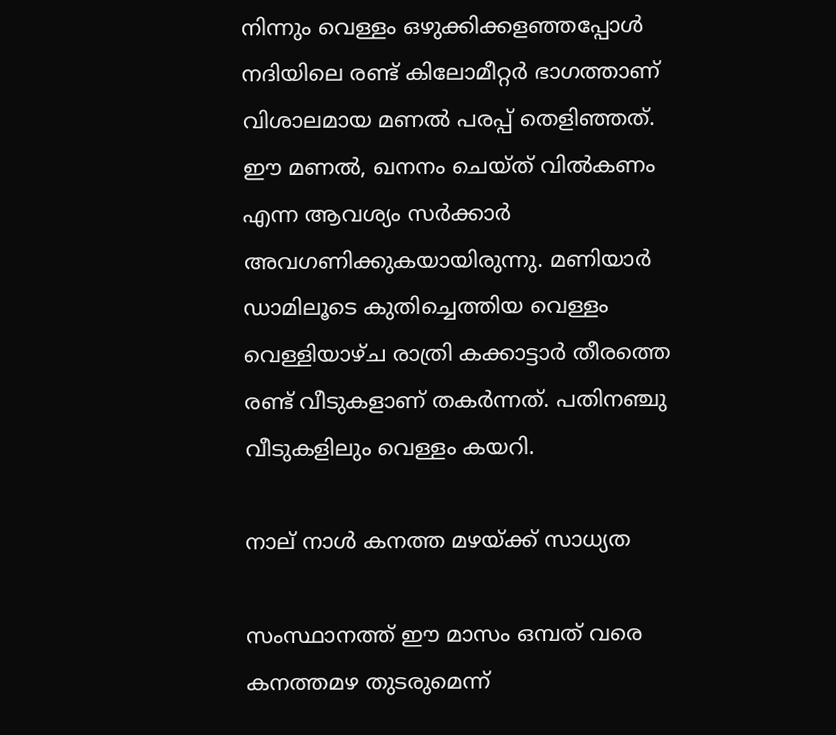നിന്നും വെള്ളം ഒഴുക്കിക്കളഞ്ഞപ്പോള്‍ നദിയിലെ രണ്ട് കിലോമീറ്റര്‍ ഭാഗത്താണ് വിശാലമായ മണല്‍ പരപ്പ് തെളിഞ്ഞത്. ഈ മണല്‍, ഖനനം ചെയ്ത് വില്‍കണം എന്ന ആവശ്യം സര്‍ക്കാര്‍ അവഗണിക്കുകയായിരുന്നു. മണിയാര്‍ ഡാമിലൂടെ കുതിച്ചെത്തിയ വെള്ളം വെള്ളിയാഴ്ച രാത്രി കക്കാട്ടാര്‍ തീരത്തെ രണ്ട് വീടുകളാണ് തകര്‍ന്നത്. പതിനഞ്ചു വീടുകളിലും വെള്ളം കയറി.

നാല് നാള്‍ കനത്ത മഴയ്‌ക്ക് സാധ്യത

സംസ്ഥാനത്ത് ഈ മാസം ഒമ്പത് വരെ കനത്തമഴ തുടരുമെന്ന്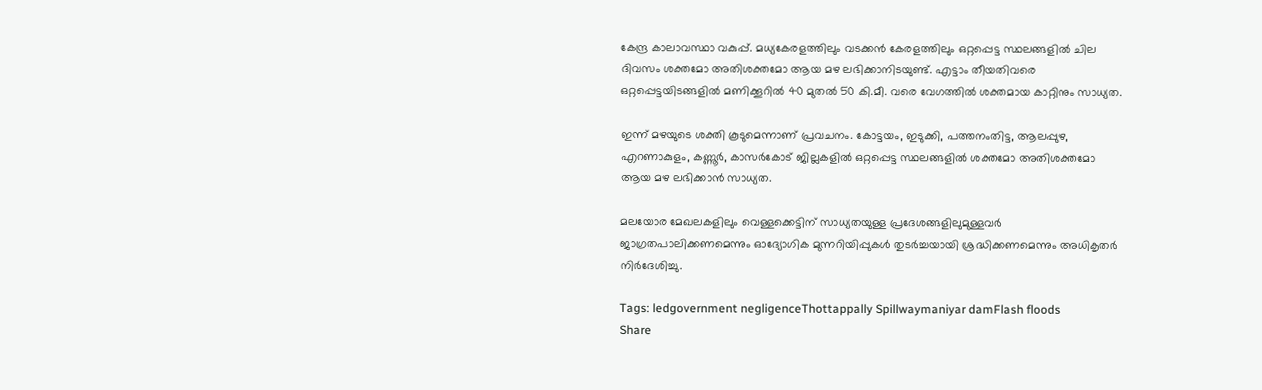കേന്ദ്ര കാലാവസ്ഥാ വകുപ്പ്. മധ്യകേരളത്തിലും വടക്കന്‍ കേരളത്തിലും ഒറ്റപ്പെട്ട സ്ഥലങ്ങളില്‍ ചില ദിവസം ശക്തമോ അതിശക്തമോ ആയ മഴ ലഭിക്കാനിടയുണ്ട്. എട്ടാം തീയതിവരെ ഒറ്റപ്പെട്ടയിടങ്ങളില്‍ മണിക്കൂറില്‍ 40 മുതല്‍ 50 കി.മീ. വരെ വേഗത്തില്‍ ശക്തമായ കാറ്റിനും സാധ്യത.

ഇന്ന് മഴയുടെ ശക്തി കൂടുമെന്നാണ് പ്രവചനം. കോട്ടയം, ഇടുക്കി, പത്തനംതിട്ട, ആലപ്പുഴ, എറണാകുളം, കണ്ണൂര്‍, കാസര്‍കോട് ജില്ലകളില്‍ ഒറ്റപ്പെട്ട സ്ഥലങ്ങളില്‍ ശക്തമോ അതിശക്തമോ ആയ മഴ ലഭിക്കാന്‍ സാധ്യത.

മലയോര മേഖലകളിലും വെള്ളക്കെട്ടിന് സാധ്യതയുള്ള പ്രദേശങ്ങളിലുമുള്ളവര്‍ ജാഗ്രതപാലിക്കണമെന്നും ഓദ്യോഗിക മുന്നറിയിപ്പുകള്‍ തുടര്‍ച്ചയായി ശ്രദ്ധിക്കണമെന്നും അധികൃതര്‍ നിര്‍ദേശിച്ചു.

Tags: ledgovernment negligenceThottappally Spillwaymaniyar damFlash floods
Share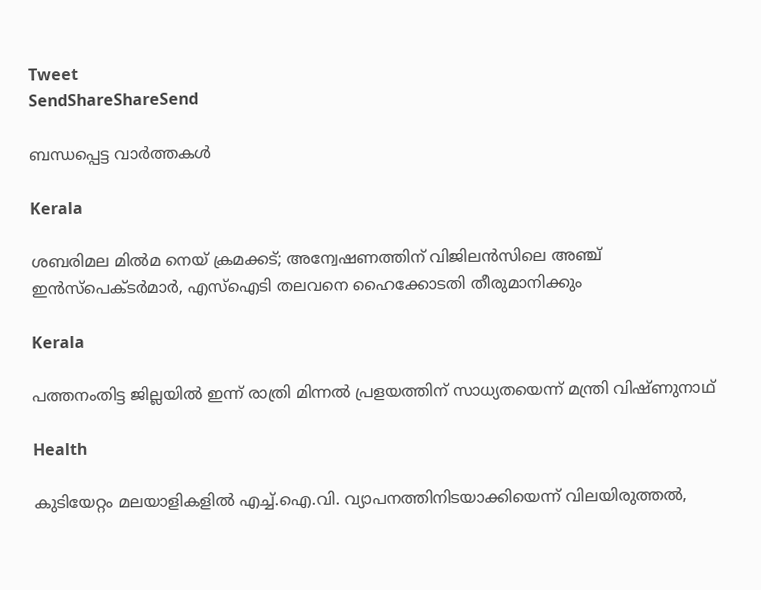Tweet
SendShareShareSend

ബന്ധപ്പെട്ട വാര്‍ത്തകള്‍

Kerala

ശബരിമല മിൽമ നെയ് ക്രമക്കട്; അന്വേഷണത്തിന് വിജിലൻസിലെ അഞ്ച് ഇന്‍സ്‌പെക്ടർമാർ, എസ്‌ഐടി തലവനെ ഹൈക്കോടതി തീരുമാനിക്കും

Kerala

പത്തനംതിട്ട ജില്ലയില്‍ ഇന്ന് രാത്രി മിന്നല്‍ പ്രളയത്തിന് സാധ്യതയെന്ന് മന്ത്രി വിഷ്ണുനാഥ്

Health

കുടിയേറ്റം മലയാളികളില്‍ എച്ച്.ഐ.വി. വ്യാപനത്തിനിടയാക്കിയെന്ന് വിലയിരുത്തല്‍,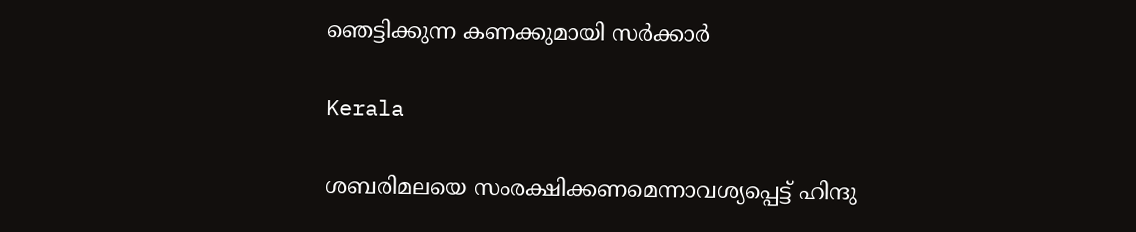ഞെട്ടിക്കുന്ന കണക്കുമായി സര്‍ക്കാര്‍

Kerala

ശബരിമലയെ സംരക്ഷിക്കണമെന്നാവശ്യപ്പെട്ട് ഹിന്ദു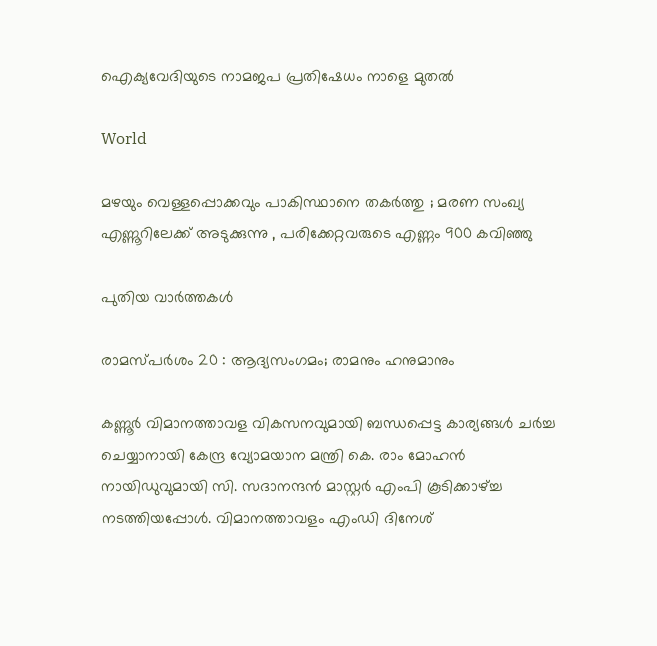ഐക്യവേദിയുടെ നാമജപ പ്രതിഷേധം നാളെ മുതല്‍

World

മഴയും വെള്ളപ്പൊക്കവും പാകിസ്ഥാനെ തകർത്തു ; മരണ സംഖ്യ എണ്ണൂറിലേക്ക് അടുക്കുന്നു , പരിക്കേറ്റവരുടെ എണ്ണം 900 കവിഞ്ഞു

പുതിയ വാര്‍ത്തകള്‍

രാമസ്പര്‍ശം 20 : ആദ്യസംഗമം; രാമനും ഹനുമാനും

കണ്ണൂര്‍ വിമാനത്താവള വികസനവുമായി ബന്ധപ്പെട്ട കാര്യങ്ങള്‍ ചര്‍ച്ച ചെയ്യാനായി കേന്ദ്ര വ്യോമയാന മന്ത്രി കെ. രാം മോഹന്‍ നായിഡുവുമായി സി. സദാനന്ദന്‍ മാസ്റ്റര്‍ എംപി കൂടിക്കാഴ്ച്ച നടത്തിയപ്പോള്‍. വിമാനത്താവളം എംഡി ദിനേശ്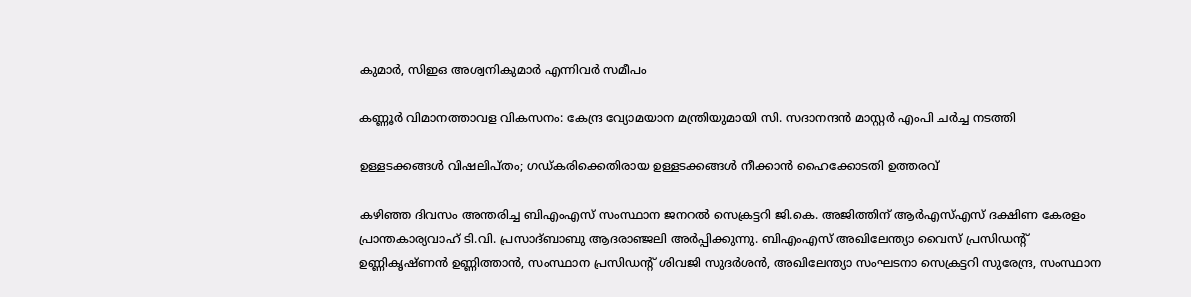കുമാര്‍, സിഇഒ അശ്വനികുമാര്‍ എന്നിവര്‍ സമീപം

കണ്ണൂര്‍ വിമാനത്താവള വികസനം: കേന്ദ്ര വ്യോമയാന മന്ത്രിയുമായി സി. സദാനന്ദന്‍ മാസ്റ്റര്‍ എംപി ചര്‍ച്ച നടത്തി

ഉള്ളടക്കങ്ങള്‍ വിഷലിപ്തം; ഗഡ്കരിക്കെതിരായ ഉള്ളടക്കങ്ങള്‍ നീക്കാന്‍ ഹൈക്കോടതി ഉത്തരവ്

കഴിഞ്ഞ ദിവസം അന്തരിച്ച ബിഎംഎസ് സംസ്ഥാന ജനറല്‍ സെക്രട്ടറി ജി.കെ. അജിത്തിന് ആര്‍എസ്എസ് ദക്ഷിണ കേരളം പ്രാന്തകാര്യവാഹ് ടി.വി. പ്രസാദ്ബാബു ആദരാഞ്ജലി അര്‍പ്പിക്കുന്നു. ബിഎംഎസ് അഖിലേന്ത്യാ വൈസ് പ്രസിഡന്റ് ഉണ്ണികൃഷ്ണന്‍ ഉണ്ണിത്താന്‍, സംസ്ഥാന പ്രസിഡന്റ് ശിവജി സുദര്‍ശന്‍, അഖിലേന്ത്യാ സംഘടനാ സെക്രട്ടറി സുരേന്ദ്ര, സംസ്ഥാന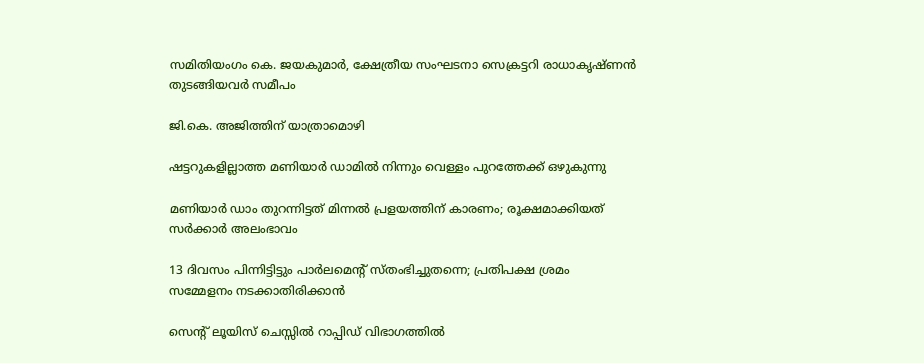സമിതിയംഗം കെ. ജയകുമാര്‍, ക്ഷേത്രീയ സംഘടനാ സെക്രട്ടറി രാധാകൃഷ്ണന്‍ തുടങ്ങിയവര്‍ സമീപം

ജി.കെ. അജിത്തിന് യാത്രാമൊഴി

ഷട്ടറുകളില്ലാത്ത മണിയാര്‍ ഡാമില്‍ നിന്നും വെള്ളം പുറത്തേക്ക് ഒഴുകുന്നു

മണിയാര്‍ ഡാം തുറന്നിട്ടത് മിന്നല്‍ പ്രളയത്തിന് കാരണം; രൂക്ഷമാക്കിയത് സര്‍ക്കാര്‍ അലംഭാവം

13 ദിവസം പിന്നിട്ടിട്ടും പാര്‍ലമെന്റ് സ്തംഭിച്ചുതന്നെ; പ്രതിപക്ഷ ശ്രമം സമ്മേളനം നടക്കാതിരിക്കാന്‍

സെന്‍റ് ലൂയിസ് ചെസ്സില്‍ റാപ്പിഡ് വിഭാഗത്തില്‍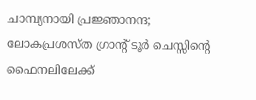ചാമ്പ്യനായി പ്രജ്ഞാനന്ദ; ലോകപ്രശസ്ത ഗ്രാന്‍റ് ടൂര്‍ ചെസ്സിന്റെ ഫൈനലിലേക്ക്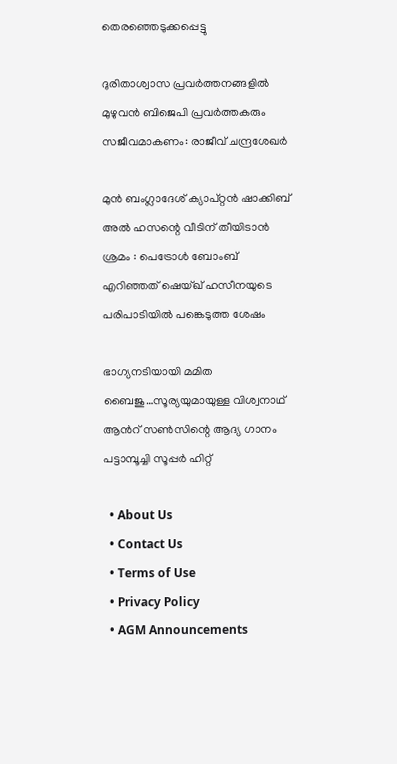തെരഞ്ഞെടുക്കപ്പെട്ടു

ദുരിതാശ്വാസ പ്രവർത്തനങ്ങളിൽ മുഴുവൻ ബിജെപി പ്രവർത്തകരും സജീവമാകണം: രാജീവ് ചന്ദ്രശേഖർ

മുൻ ബംഗ്ലാദേശ് ക്യാപ്റ്റൻ ഷാക്കിബ് അൽ ഹസന്റെ വീടിന് തീയിടാൻ ശ്രമം : പെട്രോൾ ബോംബ് എറിഞ്ഞത് ഷെയ്ഖ് ഹസീനയുടെ പരിപാടിയിൽ പങ്കെടുത്ത ശേഷം

ഭാഗ്യനടിയായി മമിത ബൈജു…സൂര്യയുമായുള്ള വിശ്വനാഥ് ആന്‍റ് സണ്‍സിന്റെ ആദ്യ ഗാനം പട്ടാമ്പൂച്ചി സൂപ്പര്‍ ഹിറ്റ്

  • About Us
  • Contact Us
  • Terms of Use
  • Privacy Policy
  • AGM Announcements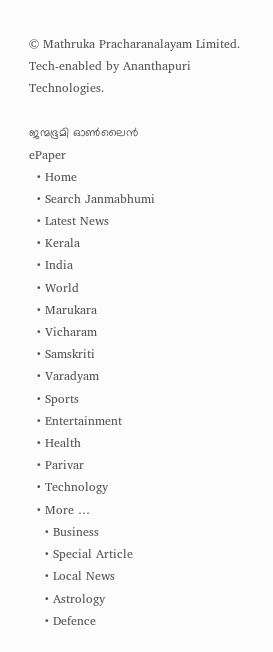© Mathruka Pracharanalayam Limited.
Tech-enabled by Ananthapuri Technologies.

ജന്മഭൂമി ഓണ്‍ലൈന്‍
ePaper
  • Home
  • Search Janmabhumi
  • Latest News
  • Kerala
  • India
  • World
  • Marukara
  • Vicharam
  • Samskriti
  • Varadyam
  • Sports
  • Entertainment
  • Health
  • Parivar
  • Technology
  • More …
    • Business
    • Special Article
    • Local News
    • Astrology
    • Defence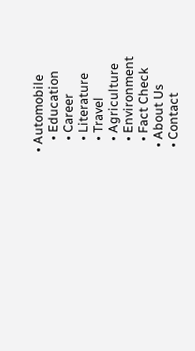• Automobile
    • Education
    • Career
    • Literature
    • Travel
    • Agriculture
    • Environment
    • Fact Check
  • About Us
  • Contact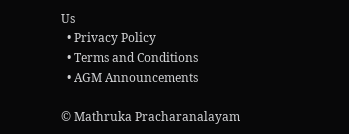Us
  • Privacy Policy
  • Terms and Conditions
  • AGM Announcements

© Mathruka Pracharanalayam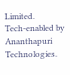Limited.
Tech-enabled by Ananthapuri Technologies.